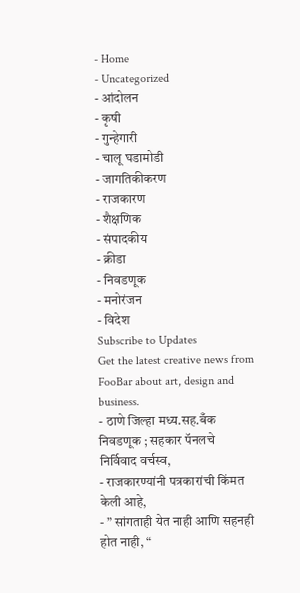- Home
- Uncategorized
- आंदोलन
- कृषी
- गुन्हेगारी
- चालू घडामोडी
- जागतिकीकरण
- राजकारण
- शैक्षणिक
- संपादकीय
- क्रीडा
- निवडणूक
- मनोरंजन
- विदेश
Subscribe to Updates
Get the latest creative news from FooBar about art, design and business.
- ठाणे जिल्हा मध्य.सह.बँक निवडणूक ; सहकार पॅनलचे निर्विवाद वर्चस्व,
- राजकारण्यांनी पत्रकारांची किंमत केली आहे,
- ” सांगताही येत नाही आणि सहनही होत नाही, “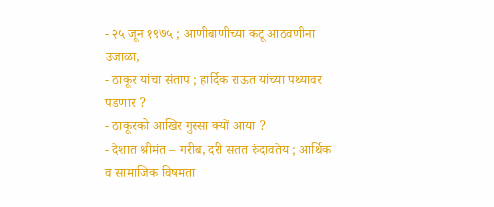- २५ जून १९७५ ; आणीबाणीच्या कटू आठवणीना उजाळा,
- ठाकूर यांचा संताप ; हार्दिक राऊत यांच्या पथ्यावर पडणार ?
- ठाकूरको आखिर गुस्सा क्यों आया ?
- देशात श्रीमंत – गरीब, दरी सतत रुंदावतेय ; आर्थिक व सामाजिक विषमता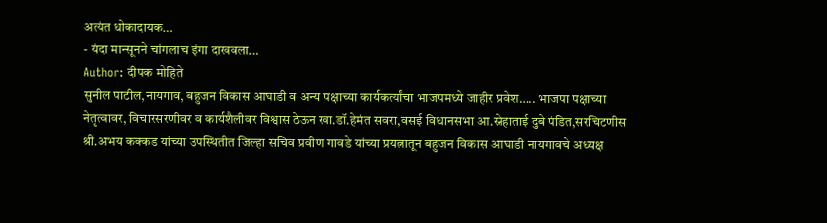अत्यंत धोकादायक…
- यंदा मान्सूनने चांगलाच इंगा दाखवला…
Author: दीपक मोहिते
सुनील पाटील,नायगाव, बहुजन विकास आघाडी व अन्य पक्षाच्या कार्यकर्त्यांचा भाजपमध्ये जाहीर प्रवेश….. भाजपा पक्षाच्या नेतृत्वावर, विचारसरणीवर व कार्यशैलीवर विश्वास ठेऊन खा.डॉ.हेमंत सवरा,वसई विधानसभा आ.स्नेहाताई दुबे पंडित,सरचिटणीस श्री.अभय कक्कड यांच्या उपस्थितीत जिल्हा सचिव प्रवीण गावडे यांच्या प्रयत्नातून बहुजन विकास आघाडी नायगावचे अध्यक्ष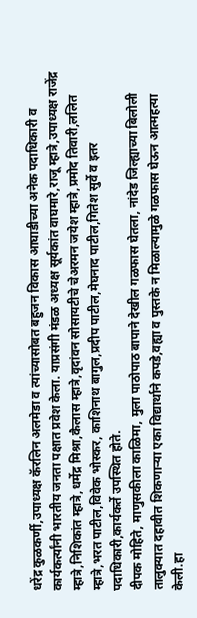धरेंद्र कुळकर्णी,उपाध्यक्ष कॅरलिन अलमेडा व त्यांच्यासोबत बहुजन विकास आघाडीच्या अनेक पदाधिकारी व कार्यकर्त्यांनी भारतीय जनता पक्षात प्रवेश केला. याप्रसंगी मंडळ अध्यक्ष सूर्यकांत वाघमारे,राजू म्हात्रे,उपाध्यक्ष राजेंद्र म्हात्रे,निशिकांत म्हात्रे,धर्मेद्र मिश्रा,कैलास म्हात्रे,वृदांवन सोसायटीचे चेअरमन जयेश म्हात्रे,प्रमोद तिवारी,ललित म्हात्रे,भरत पाटील,विवेक भोस्कर, काशिनाथ बागुल,प्रदीप पाटील,मेघनाद पाटील,गितेश सुर्वे व इतर पदाधिकारी,कार्यकर्ते उपस्थित होते.
दीपक मोहिते, माणुसकीला काळिमा, मुला पाठोपाठ बापाने देखील गळफास घेतला, नांदेड जिल्ह्याच्या बिलोली तालुक्यात दहावीत शिकणाऱ्या एका विद्यार्थाने कपडे,वह्या व पुस्तके न मिळाल्यामुळे गळफास घेऊन आत्महत्या केली.हा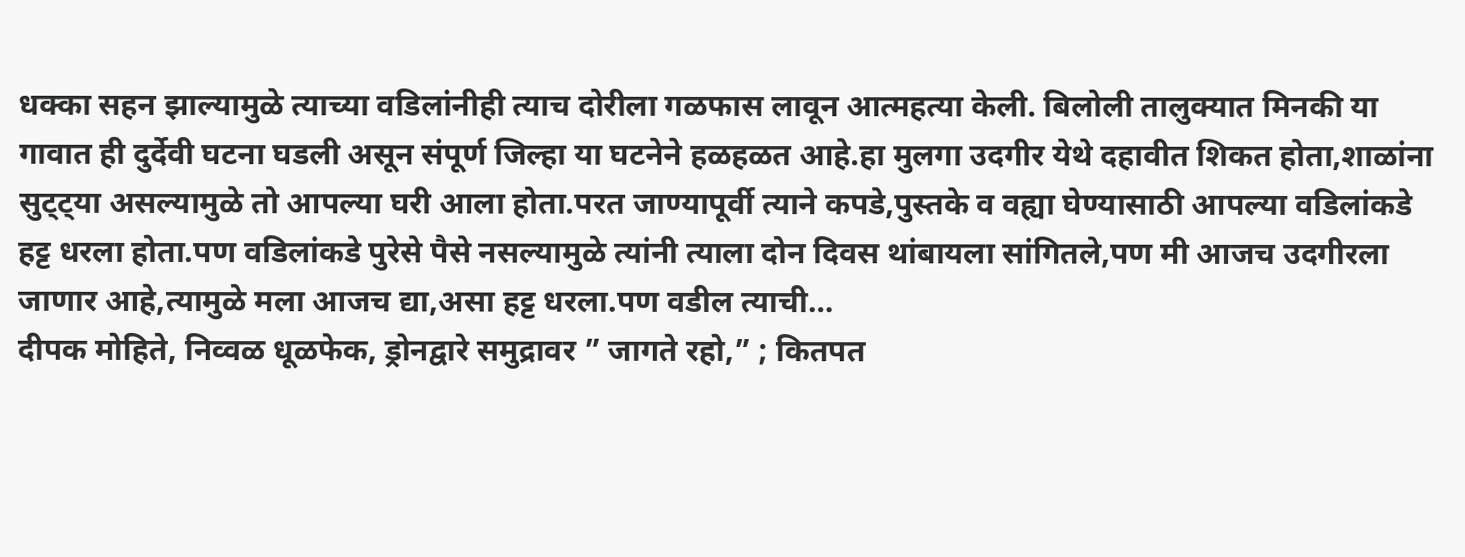धक्का सहन झाल्यामुळे त्याच्या वडिलांनीही त्याच दोरीला गळफास लावून आत्महत्या केली. बिलोली तालुक्यात मिनकी या गावात ही दुर्देवी घटना घडली असून संपूर्ण जिल्हा या घटनेने हळहळत आहे.हा मुलगा उदगीर येथे दहावीत शिकत होता,शाळांना सुट्ट्या असल्यामुळे तो आपल्या घरी आला होता.परत जाण्यापूर्वी त्याने कपडे,पुस्तके व वह्या घेण्यासाठी आपल्या वडिलांकडे हट्ट धरला होता.पण वडिलांकडे पुरेसे पैसे नसल्यामुळे त्यांनी त्याला दोन दिवस थांबायला सांगितले,पण मी आजच उदगीरला जाणार आहे,त्यामुळे मला आजच द्या,असा हट्ट धरला.पण वडील त्याची…
दीपक मोहिते, निव्वळ धूळफेक, ड्रोनद्वारे समुद्रावर ” जागते रहो,” ; कितपत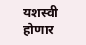यशस्वी होणार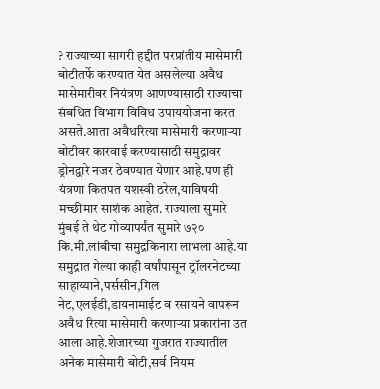? राज्याच्या सागरी हद्दीत परप्रांतीय मासेमारी बोटीतर्फे करण्यात येत असलेल्या अवैध मासेमारीवर नियंत्रण आणण्यासाठी राज्याचा संबधित विभाग विविध उपाययोजना करत असते.आता अवैधरित्या मासेमारी करणाऱ्या बोटीवर कारवाई करण्यासाठी समुद्रावर ड्रोनद्वारे नजर ठेवण्यात येणार आहे.पण ही यंत्रणा कितपत यशस्वी ठरेल,याविषयी मच्छीमार साशंक आहेत. राज्याला सुमारे मुंबई ते थेट गोव्यापर्यंत सुमारे ७२० कि.मी.लांबीचा समुद्रकिनारा लाभला आहे.या समुद्रात गेल्या काही वर्षांपासून ट्रॉलरनेटच्या साहाय्याने,पर्ससीन,गिल नेट,एलईडी,डायनामाईट व रसायने वापरून अवैध रित्या मासेमारी करणाऱ्या प्रकारांना उत आला आहे.शेजारच्या गुजरात राज्यातील अनेक मासेमारी बोटी,सर्व नियम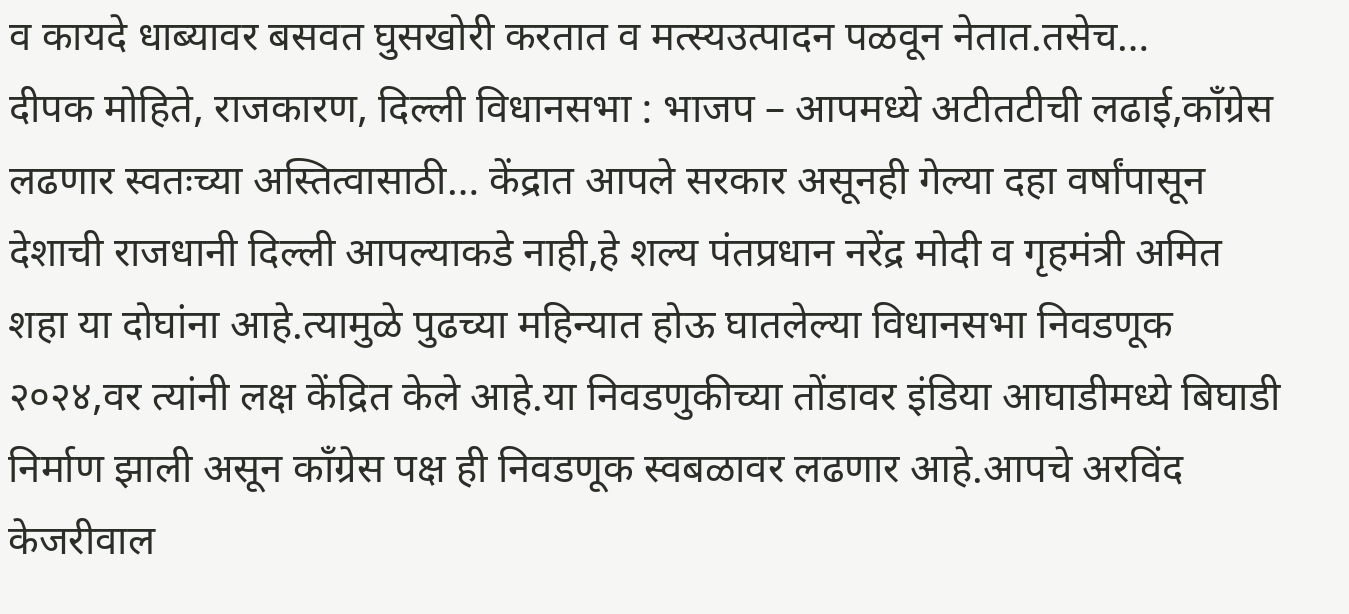व कायदे धाब्यावर बसवत घुसखोरी करतात व मत्स्यउत्पादन पळवून नेतात.तसेच…
दीपक मोहिते, राजकारण, दिल्ली विधानसभा : भाजप – आपमध्ये अटीतटीची लढाई,काँग्रेस लढणार स्वतःच्या अस्तित्वासाठी… केंद्रात आपले सरकार असूनही गेल्या दहा वर्षांपासून देशाची राजधानी दिल्ली आपल्याकडे नाही,हे शल्य पंतप्रधान नरेंद्र मोदी व गृहमंत्री अमित शहा या दोघांना आहे.त्यामुळे पुढच्या महिन्यात होऊ घातलेल्या विधानसभा निवडणूक २०२४,वर त्यांनी लक्ष केंद्रित केले आहे.या निवडणुकीच्या तोंडावर इंडिया आघाडीमध्ये बिघाडी निर्माण झाली असून काँग्रेस पक्ष ही निवडणूक स्वबळावर लढणार आहे.आपचे अरविंद केजरीवाल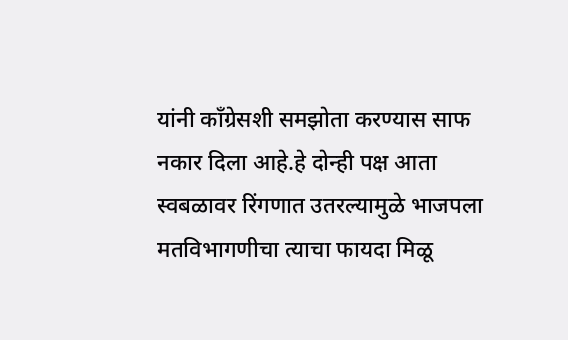यांनी काँग्रेसशी समझोता करण्यास साफ नकार दिला आहे.हे दोन्ही पक्ष आता स्वबळावर रिंगणात उतरल्यामुळे भाजपला मतविभागणीचा त्याचा फायदा मिळू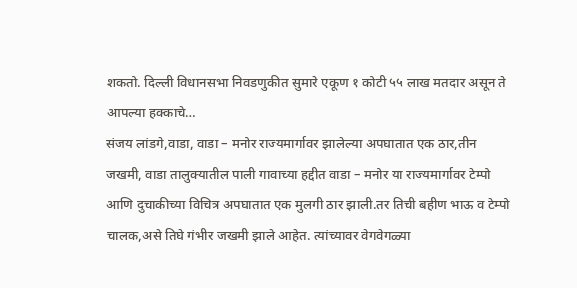शकतो. दिल्ली विधानसभा निवडणुकीत सुमारे एकूण १ कोटी ५५ लाख मतदार असून ते आपल्या हक्काचे…
संजय लांडगे,वाडा, वाडा – मनोर राज्यमार्गावर झालेल्या अपघातात एक ठार,तीन जखमी, वाडा तालुक्यातील पाली गावाच्या हद्दीत वाडा – मनोर या राज्यमार्गावर टेम्पो आणि दुचाकीच्या विचित्र अपघातात एक मुलगी ठार झाली.तर तिची बहीण भाऊ व टेम्पो चालक,असे तिघे गंभीर जखमी झाले आहेत. त्यांच्यावर वेगवेगळ्या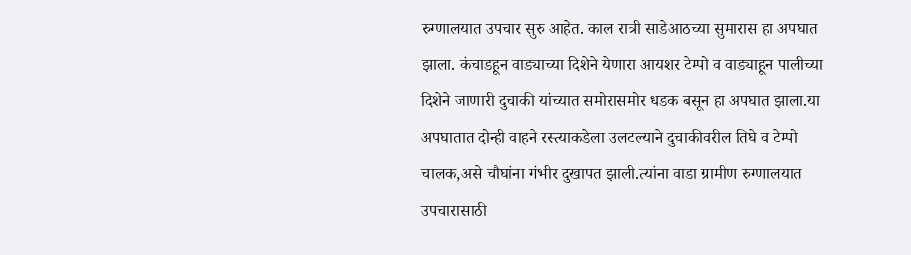रुग्णालयात उपचार सुरु आहेत. काल रात्री साडेआठच्या सुमारास हा अपघात झाला. कंचाडहून वाड्याच्या दिशेने येणारा आयशर टेम्पो व वाड्याहून पालीच्या दिशेने जाणारी दुचाकी यांच्यात समोरासमोर धडक बसून हा अपघात झाला.या अपघातात दोन्ही वाहने रस्त्याकडेला उलटल्याने दुचाकीवरील तिघे व टेम्पो चालक,असे चौघांना गंभीर दुखापत झाली.त्यांना वाडा ग्रामीण रुग्णालयात उपचारासाठी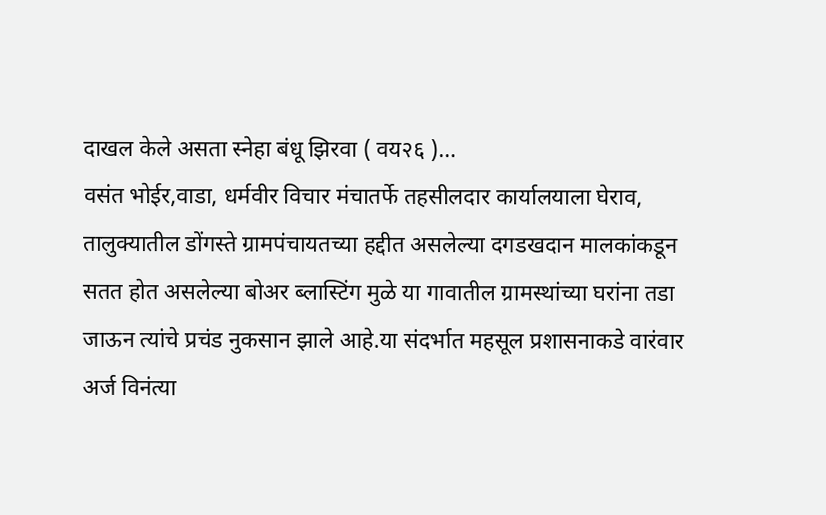दाखल केले असता स्नेहा बंधू झिरवा ( वय२६ )…
वसंत भोईर,वाडा, धर्मवीर विचार मंचातर्फे तहसीलदार कार्यालयाला घेराव, तालुक्यातील डोंगस्ते ग्रामपंचायतच्या हद्दीत असलेल्या दगडखदान मालकांकडून सतत होत असलेल्या बोअर ब्लास्टिंग मुळे या गावातील ग्रामस्थांच्या घरांना तडा जाऊन त्यांचे प्रचंड नुकसान झाले आहे.या संदर्भात महसूल प्रशासनाकडे वारंवार अर्ज विनंत्या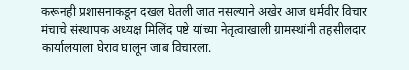करूनही प्रशासनाकडून दखल घेतली जात नसल्याने अखेर आज धर्मवीर विचार मंचाचे संस्थापक अध्यक्ष मिलिंद पष्टे यांच्या नेतृत्वाखाली ग्रामस्थांनी तहसीलदार कार्यालयाला घेराव घालून जाब विचारला.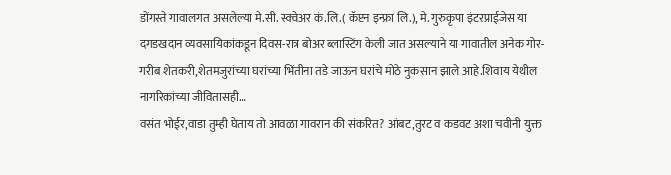डोंगस्ते गावालगत असलेल्या मे.सी. स्क्वेअर कं.लि.( कॅप्टन इन्फ्रा लि.), मे. गुरुकृपा इंटरप्राईजेस या दगडखदान व्यवसायिकांकडून दिवस-रात्र बोअर ब्लास्टिंग केली जात असल्याने या गावातील अनेक गोर-गरीब शेतकरी,शेतमजुरांच्या घरांच्या भिंतीना तडे जाऊन घरांचे मोठे नुकसान झाले आहे.शिवाय येथील नागरिकांच्या जीवितासही…
वसंत भोईर,वाडा तुम्ही घेताय तो आवळा गावरान की संकरित? आंबट,तुरट व कडवट अशा चवीनी युक्त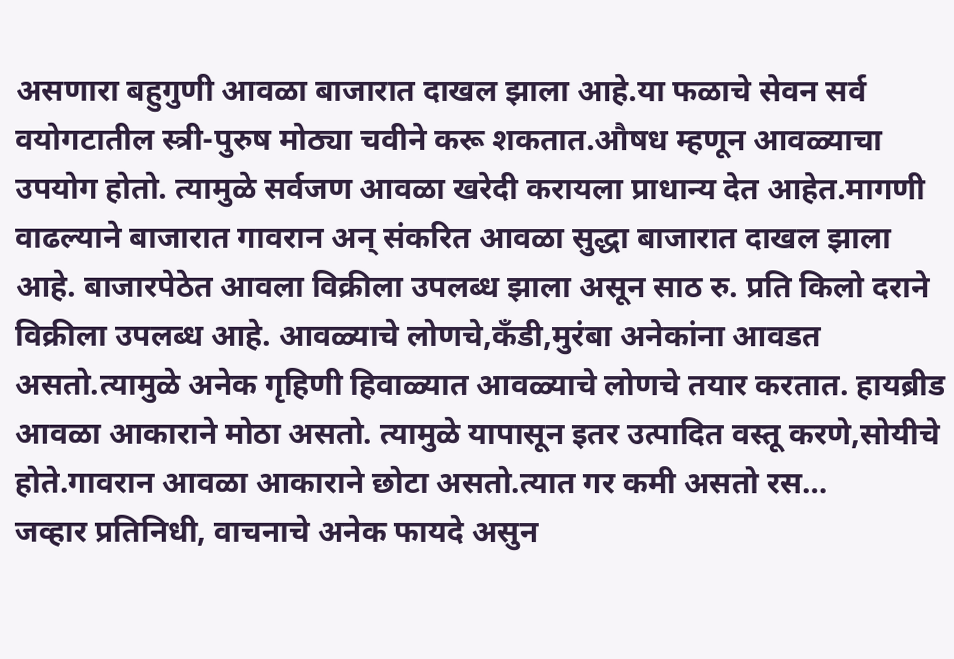असणारा बहुगुणी आवळा बाजारात दाखल झाला आहे.या फळाचे सेवन सर्व वयोगटातील स्त्री-पुरुष मोठ्या चवीने करू शकतात.औषध म्हणून आवळ्याचा उपयोग होतो. त्यामुळे सर्वजण आवळा खरेदी करायला प्राधान्य देत आहेत.मागणी वाढल्याने बाजारात गावरान अन् संकरित आवळा सुद्धा बाजारात दाखल झाला आहे. बाजारपेठेत आवला विक्रीला उपलब्ध झाला असून साठ रु. प्रति किलो दराने विक्रीला उपलब्ध आहे. आवळ्याचे लोणचे,कॅंडी,मुरंबा अनेकांना आवडत असतो.त्यामुळे अनेक गृहिणी हिवाळ्यात आवळ्याचे लोणचे तयार करतात. हायब्रीड आवळा आकाराने मोठा असतो. त्यामुळे यापासून इतर उत्पादित वस्तू करणे,सोयीचे होते.गावरान आवळा आकाराने छोटा असतो.त्यात गर कमी असतो रस…
जव्हार प्रतिनिधी, वाचनाचे अनेक फायदे असुन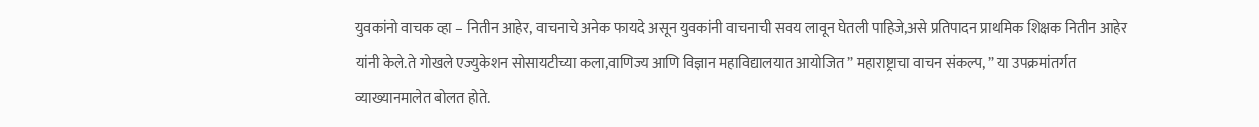युवकांनो वाचक व्हा – नितीन आहेर, वाचनाचे अनेक फायदे असून युवकांनी वाचनाची सवय लावून घेतली पाहिजे,असे प्रतिपादन प्राथमिक शिक्षक नितीन आहेर यांनी केले.ते गोखले एज्युकेशन सोसायटीच्या कला,वाणिज्य आणि विज्ञान महाविद्यालयात आयोजित ” महाराष्ट्राचा वाचन संकल्प, ” या उपक्रमांतर्गत व्याख्यानमालेत बोलत होते.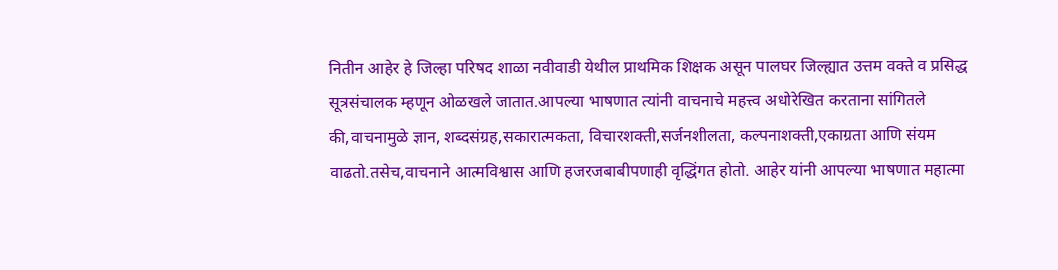नितीन आहेर हे जिल्हा परिषद शाळा नवीवाडी येथील प्राथमिक शिक्षक असून पालघर जिल्ह्यात उत्तम वक्ते व प्रसिद्ध सूत्रसंचालक म्हणून ओळखले जातात.आपल्या भाषणात त्यांनी वाचनाचे महत्त्व अधोरेखित करताना सांगितले की,वाचनामुळे ज्ञान, शब्दसंग्रह,सकारात्मकता, विचारशक्ती,सर्जनशीलता, कल्पनाशक्ती,एकाग्रता आणि संयम वाढतो.तसेच,वाचनाने आत्मविश्वास आणि हजरजबाबीपणाही वृद्धिंगत होतो. आहेर यांनी आपल्या भाषणात महात्मा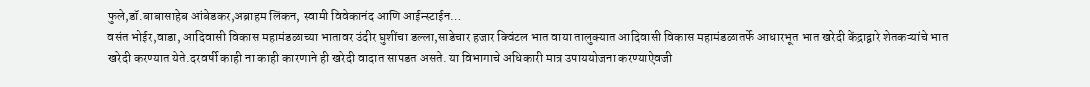फुले,डॉ.बाबासाहेब आंबेडकर,अब्राहम लिंकन, स्वामी विवेकानंद आणि आईन्स्टाईन…
वसंत भोईर,वाडा, आदिवासी विकास महामंडळाच्या भातावर उंदीर घुशींचा डल्ला,साडेचार हजार क्विंटल भात वाया तालुक्यात आदिवासी विकास महामंडळातर्फे आधारभूत भात खरेदी केंद्राद्वारे शेतकऱ्यांचे भात खरेदी करण्यात येते.दरवर्षी काही ना काही कारणाने ही खरेदी वादात सापडत असते. या विभागाचे अधिकारी मात्र उपाययोजना करण्याऐवजी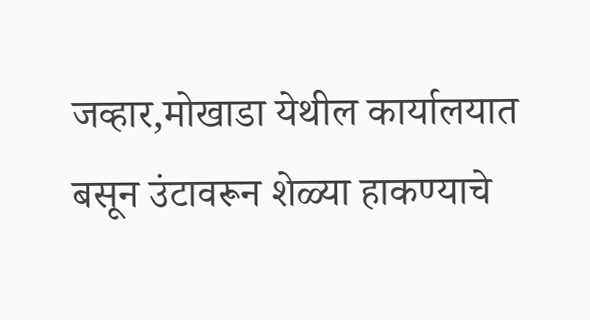जव्हार,मोखाडा येथील कार्यालयात बसून उंटावरून शेळ्या हाकण्याचे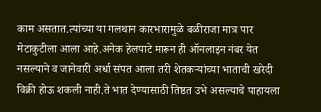काम असतात.त्यांच्या या गलथान कारभारामुळे बळीराजा मात्र पार मेटाकुटीला आला आहे.अनेक हेलपाटे मारून ही ऑनलाइन नंबर येत नसल्याने व जानेवारी अर्धा संपत आला तरी शेतकऱ्यांच्या भाताची खरेदी विक्री होऊ शकली नाही.ते भात देण्यासाठी तिष्ठत उभे असल्याचे पाहायला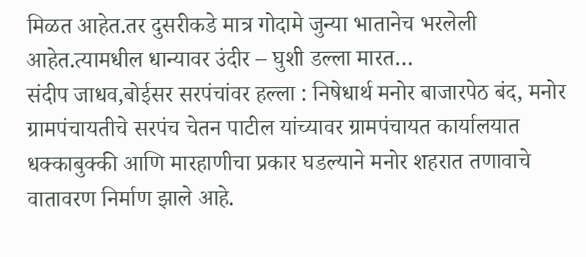मिळत आहेत.तर दुसरीकडे मात्र गोदामे जुन्या भातानेच भरलेली आहेत.त्यामधील धान्यावर उंदीर – घुशी डल्ला मारत…
संदीप जाधव,बोईसर सरपंचांवर हल्ला : निषेधार्थ मनोर बाजारपेठ बंद, मनोर ग्रामपंचायतीचे सरपंच चेतन पाटील यांच्यावर ग्रामपंचायत कार्यालयात धक्काबुक्की आणि मारहाणीचा प्रकार घडल्याने मनोर शहरात तणावाचे वातावरण निर्माण झाले आहे.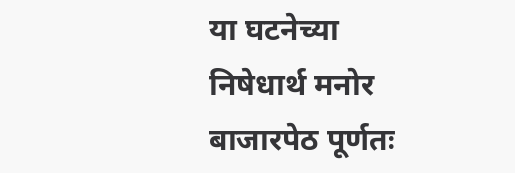या घटनेच्या निषेधार्थ मनोर बाजारपेठ पूर्णतः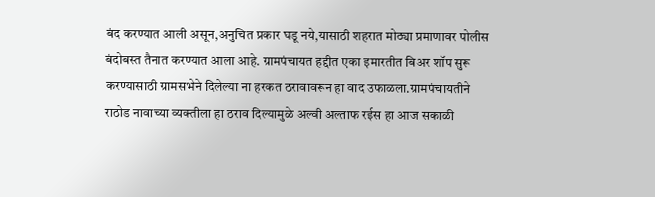बंद करण्यात आली असून,अनुचित प्रकार घडू नये,यासाठी शहरात मोठ्या प्रमाणावर पोलीस बंदोबस्त तैनात करण्यात आला आहे. ग्रामपंचायत हद्दीत एका इमारतीत बिअर शॉप सुरू करण्यासाठी ग्रामसभेने दिलेल्या ना हरकत ठरावावरून हा वाद उफाळला.ग्रामपंचायतीने राठोड नावाच्या व्यक्तीला हा ठराव दिल्यामुळे अल्वी अल्ताफ रईस हा आज सकाळी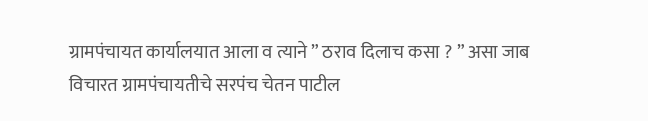ग्रामपंचायत कार्यालयात आला व त्याने ” ठराव दिलाच कसा ? ” असा जाब विचारत ग्रामपंचायतीचे सरपंच चेतन पाटील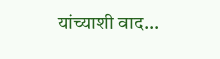यांच्याशी वाद…